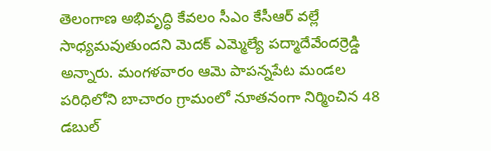తెలంగాణ అభివృద్ధి కేవలం సీఎం కేసీఆర్ వల్లే సాధ్యమవుతుందని మెదక్ ఎమ్మెల్యే పద్మాదేవేందర్రెడ్డి అన్నారు. మంగళవారం ఆమె పాపన్నపేట మండల పరిధిలోని బాచారం గ్రామంలో నూతనంగా నిర్మించిన 48 డబుల్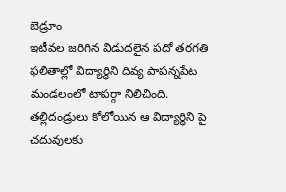బెడ్రూం
ఇటీవల జరిగిన విడుదలైన పదో తరగతి ఫలితాల్లో విద్యార్థిని దివ్య పాపన్నపేట మండలంలో టాపర్గా నిలిచింది. తల్లిదండ్రులు కోలోయిన ఆ విద్యార్థిని పై చదువులకు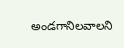అండగానిలవాలని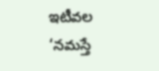ఇటీవల ‘నమస్తే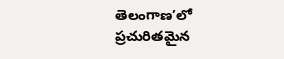తెలంగాణ’లో ప్రచురితమైన